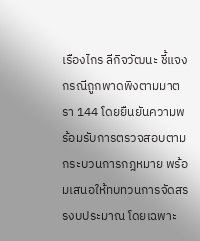เรืองไกร ลีกิจวัฒนะ ชี้แจงกรณีถูกพาดพิงตามมาตรา 144 โดยยืนยันความพร้อมรับการตรวจสอบตามกระบวนการกฎหมาย พร้อมเสนอให้ทบทวนการจัดสรรงบประมาณ โดยเฉพาะ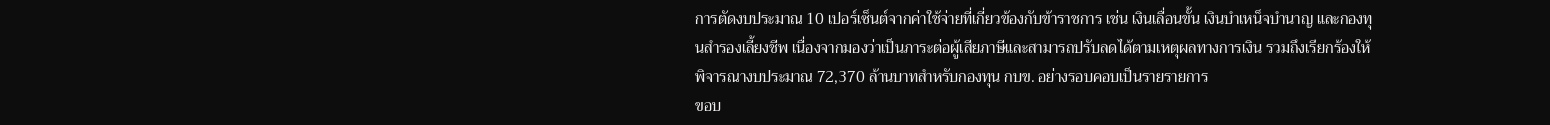การตัดงบประมาณ 10 เปอร์เซ็นต์จากค่าใช้จ่ายที่เกี่ยวข้องกับข้าราชการ เช่น เงินเลื่อนขั้น เงินบำเหน็จบำนาญ และกองทุนสำรองเลี้ยงชีพ เนื่องจากมองว่าเป็นภาระต่อผู้เสียภาษีและสามารถปรับลดได้ตามเหตุผลทางการเงิน รวมถึงเรียกร้องให้พิจารณางบประมาณ 72,370 ล้านบาทสำหรับกองทุน กบข. อย่างรอบคอบเป็นรายรายการ
ขอบ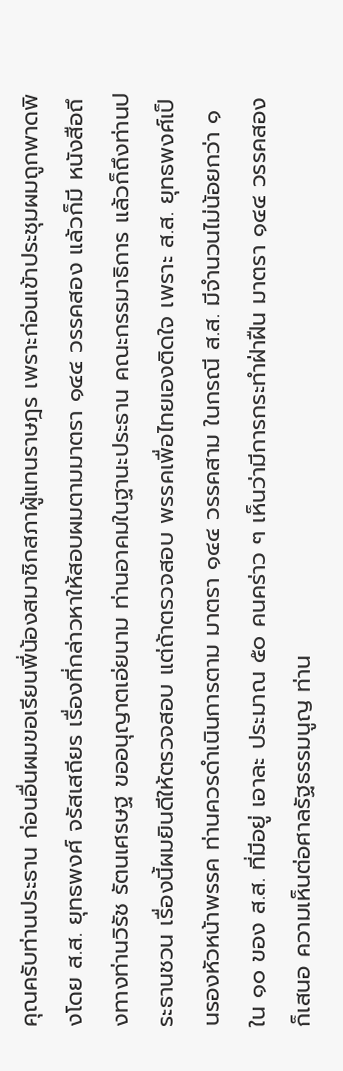คุณครับท่านประธาน ก่อนอื่นผมขอเรียนพี่น้องสมาชิกสภาผู้แทนราษฎร เพราะก่อนเข้าประชุมผมถูกพาดพิงโดย ส.ส. ยุทธพงศ์ จรัสเสถียร เรื่องที่กล่าวหาให้สอบผมตามมาตรา ๑๔๔ วรรคสอง แล้วก็มี หนังสือถึงทางท่านวิรัช รัตนเศรษฐ ขออนุญาตเอ่ยนาม ท่านอาคมในฐานะประธาน คณะกรรมาธิการ แล้วก็ถึงท่านประธานชวน เรื่องนี้ผมยินดีให้ตรวจสอบ แต่ถ้าตรวจสอบ พรรคเพื่อไทยเองติดใจ เพราะ ส.ส. ยุทธพงศ์เป็นรองหัวหน้าพรรค ท่านควรดำเนินการตาม มาตรา ๑๔๔ วรรคสาม ในกรณี ส.ส. มีจำนวนไม่น้อยกว่า ๑ ใน ๑๐ ของ ส.ส. ที่มีอยู่ เอาละ ประมาณ ๕๐ คนคร่าว ๆ เห็นว่ามีการกระทำฝ่าฝืน มาตรา ๑๔๔ วรรคสอง ก็เสนอ ความเห็นต่อศาลรัฐธรรมนูญ ท่าน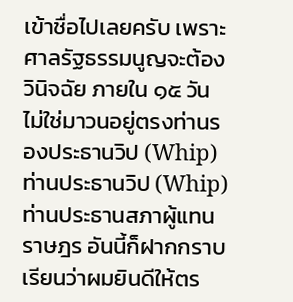เข้าชื่อไปเลยครับ เพราะศาลรัฐธรรมนูญจะต้องวินิจฉัย ภายใน ๑๕ วัน ไม่ใช่มาวนอยู่ตรงท่านรองประธานวิป (Whip) ท่านประธานวิป (Whip) ท่านประธานสภาผู้แทนราษฎร อันนี้ก็ฝากกราบเรียนว่าผมยินดีให้ตร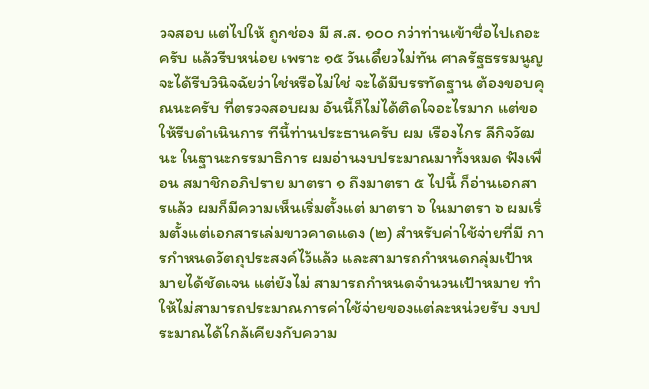วจสอบ แต่ไปให้ ถูกช่อง มี ส.ส. ๑๐๐ กว่าท่านเข้าชื่อไปเถอะครับ แล้วรีบหน่อย เพราะ ๑๕ วันเดี๋ยวไม่ทัน ศาลรัฐธรรมนูญจะได้รีบวินิจฉัยว่าใช่หรือไม่ใช่ จะได้มีบรรทัดฐาน ต้องขอบคุณนะครับ ที่ตรวจสอบผม อันนี้ก็ไม่ได้ติดใจอะไรมาก แต่ขอให้รีบดำเนินการ ทีนี้ท่านประธานครับ ผม เรืองไกร ลีกิจวัฒนะ ในฐานะกรรมาธิการ ผมอ่านงบประมาณมาทั้งหมด ฟังเพื่อน สมาชิกอภิปราย มาตรา ๑ ถึงมาตรา ๕ ไปนี้ ก็อ่านเอกสารแล้ว ผมก็มีความเห็นเริ่มตั้งแต่ มาตรา ๖ ในมาตรา ๖ ผมเริ่มตั้งแต่เอกสารเล่มขาวคาดแดง (๒) สำหรับค่าใช้จ่ายที่มี การกำหนดวัตถุประสงค์ไว้แล้ว และสามารถกำหนดกลุ่มเป้าหมายได้ชัดเจน แต่ยังไม่ สามารถกำหนดจำนวนเป้าหมาย ทำให้ไม่สามารถประมาณการค่าใช้จ่ายของแต่ละหน่วยรับ งบประมาณได้ใกล้เคียงกับความ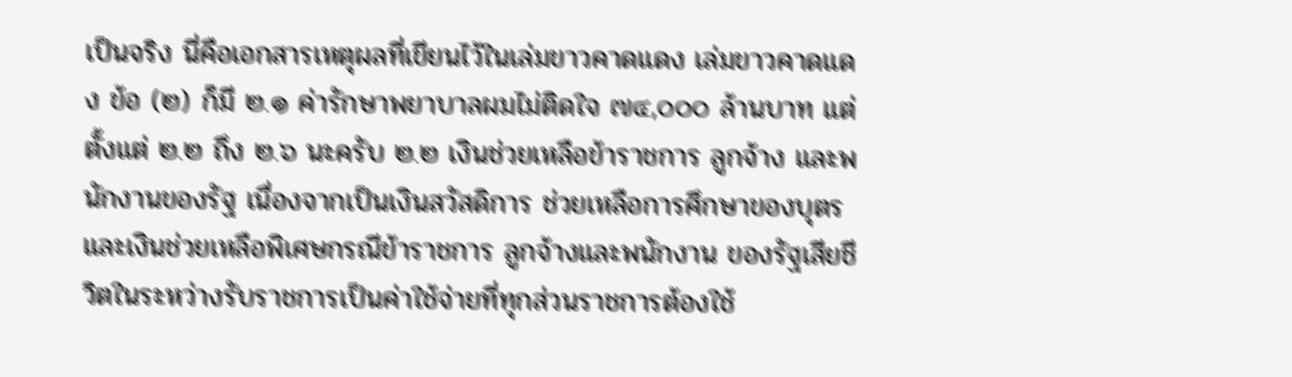เป็นจริง นี่คือเอกสารเหตุผลที่เขียนไว้ในเล่มขาวคาดแดง เล่มขาวคาดแดง ข้อ (๒) ก็มี ๒.๑ ค่ารักษาพยาบาลผมไม่ติดใจ ๗๔,๐๐๐ ล้านบาท แต่ตั้งแต่ ๒.๒ ถึง ๒.๖ นะครับ ๒.๒ เงินช่วยเหลือข้าราชการ ลูกจ้าง และพนักงานของรัฐ เนื่องจากเป็นเงินสวัสดิการ ช่วยเหลือการศึกษาของบุตรและเงินช่วยเหลือพิเศษกรณีข้าราชการ ลูกจ้างและพนักงาน ของรัฐเสียชีวิตในระหว่างรับราชการเป็นค่าใช้จ่ายที่ทุกส่วนราชการต้องใช้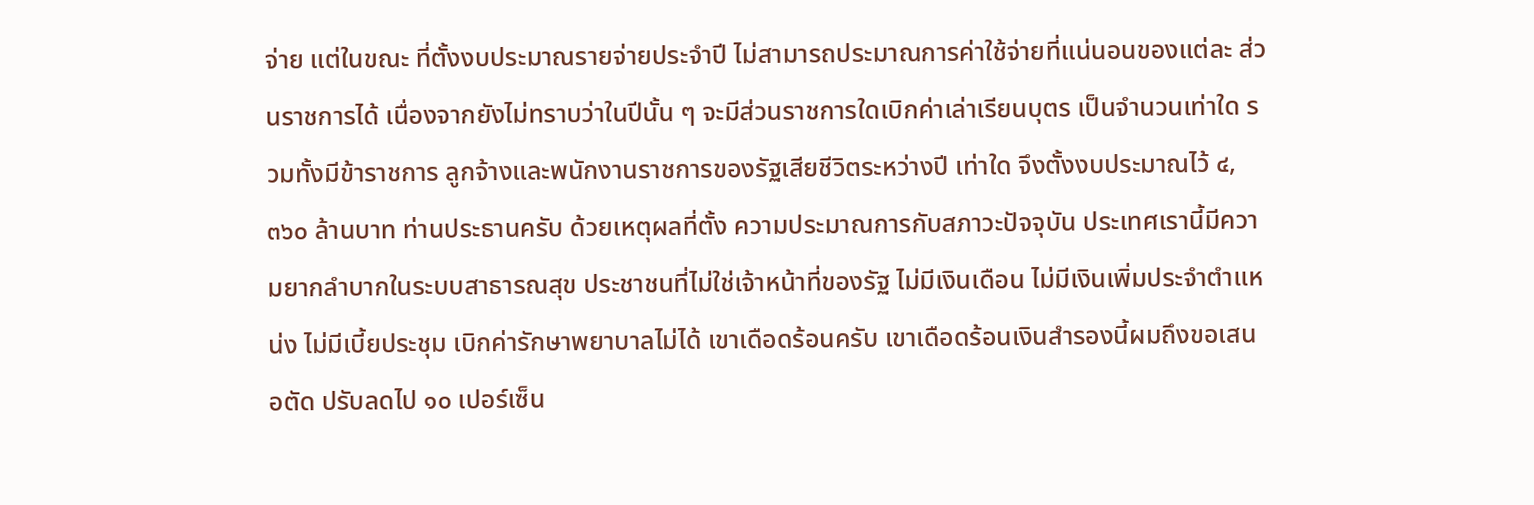จ่าย แต่ในขณะ ที่ตั้งงบประมาณรายจ่ายประจำปี ไม่สามารถประมาณการค่าใช้จ่ายที่แน่นอนของแต่ละ ส่วนราชการได้ เนื่องจากยังไม่ทราบว่าในปีนั้น ๆ จะมีส่วนราชการใดเบิกค่าเล่าเรียนบุตร เป็นจำนวนเท่าใด รวมทั้งมีข้าราชการ ลูกจ้างและพนักงานราชการของรัฐเสียชีวิตระหว่างปี เท่าใด จึงตั้งงบประมาณไว้ ๔,๓๖๐ ล้านบาท ท่านประธานครับ ด้วยเหตุผลที่ตั้ง ความประมาณการกับสภาวะปัจจุบัน ประเทศเรานี้มีความยากลำบากในระบบสาธารณสุข ประชาชนที่ไม่ใช่เจ้าหน้าที่ของรัฐ ไม่มีเงินเดือน ไม่มีเงินเพิ่มประจำตำแหน่ง ไม่มีเบี้ยประชุม เบิกค่ารักษาพยาบาลไม่ได้ เขาเดือดร้อนครับ เขาเดือดร้อนเงินสำรองนี้ผมถึงขอเสนอตัด ปรับลดไป ๑๐ เปอร์เซ็น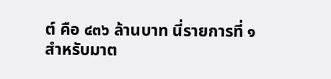ต์ คือ ๔๓๖ ล้านบาท นี่รายการที่ ๑ สำหรับมาต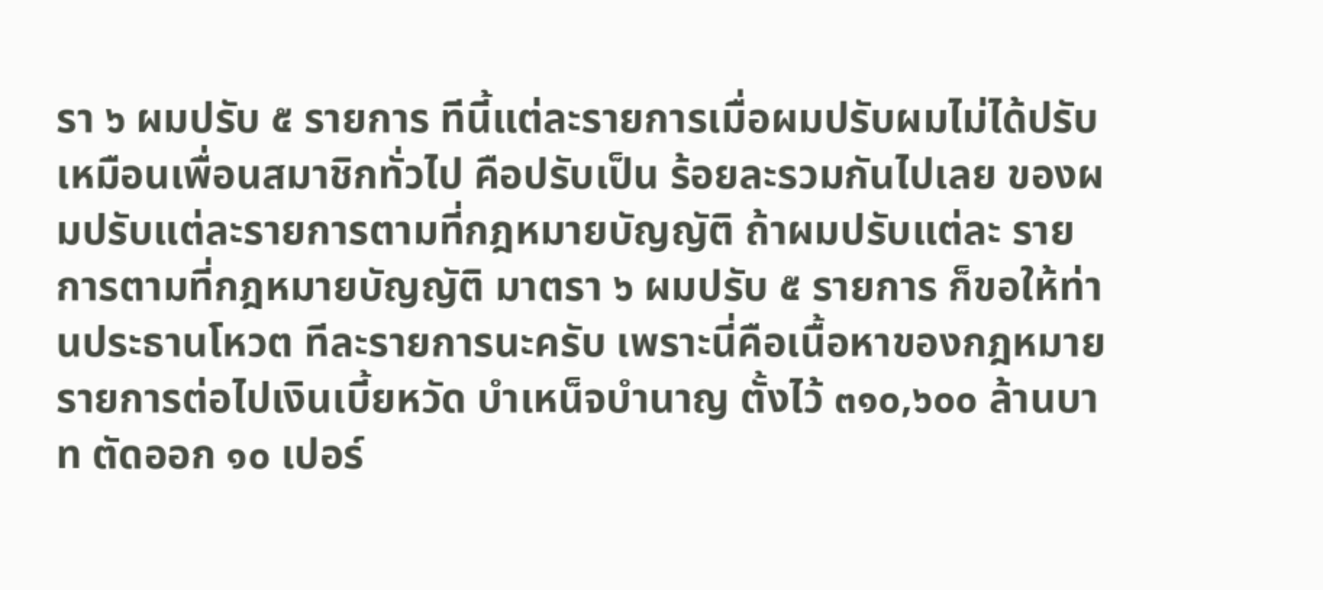รา ๖ ผมปรับ ๕ รายการ ทีนี้แต่ละรายการเมื่อผมปรับผมไม่ได้ปรับเหมือนเพื่อนสมาชิกทั่วไป คือปรับเป็น ร้อยละรวมกันไปเลย ของผมปรับแต่ละรายการตามที่กฎหมายบัญญัติ ถ้าผมปรับแต่ละ รายการตามที่กฎหมายบัญญัติ มาตรา ๖ ผมปรับ ๕ รายการ ก็ขอให้ท่านประธานโหวต ทีละรายการนะครับ เพราะนี่คือเนื้อหาของกฎหมาย
รายการต่อไปเงินเบี้ยหวัด บำเหน็จบำนาญ ตั้งไว้ ๓๑๐,๖๐๐ ล้านบาท ตัดออก ๑๐ เปอร์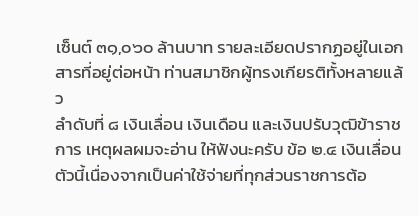เซ็นต์ ๓๑,๐๖๐ ล้านบาท รายละเอียดปรากฏอยู่ในเอกสารที่อยู่ต่อหน้า ท่านสมาชิกผู้ทรงเกียรติทั้งหลายแล้ว
ลำดับที่ ๘ เงินเลื่อน เงินเดือน และเงินปรับวุฒิข้าราชการ เหตุผลผมจะอ่าน ให้ฟังนะครับ ข้อ ๒.๔ เงินเลื่อนตัวนี้เนื่องจากเป็นค่าใช้จ่ายที่ทุกส่วนราชการต้อ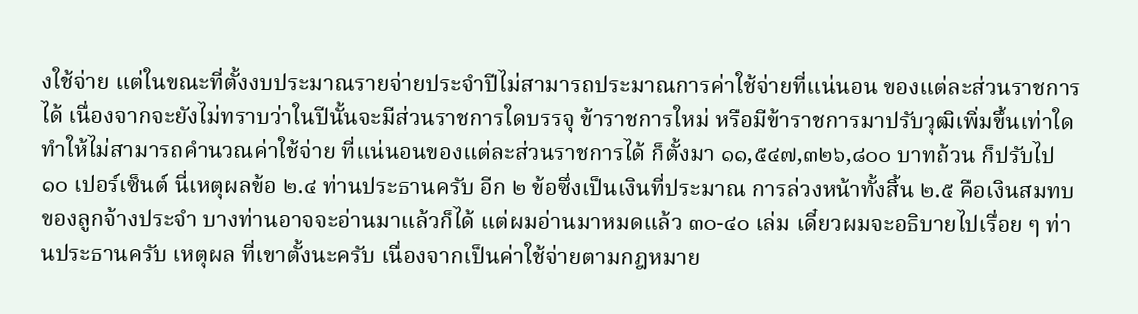งใช้จ่าย แต่ในขณะที่ตั้งงบประมาณรายจ่ายประจำปีไม่สามารถประมาณการค่าใช้จ่ายที่แน่นอน ของแต่ละส่วนราชการได้ เนื่องจากจะยังไม่ทราบว่าในปีนั้นจะมีส่วนราชการใดบรรจุ ข้าราชการใหม่ หรือมีข้าราชการมาปรับวุฒิเพิ่มขึ้นเท่าใด ทำให้ไม่สามารถคำนวณค่าใช้จ่าย ที่แน่นอนของแต่ละส่วนราชการได้ ก็ตั้งมา ๑๑,๕๔๗,๓๒๖,๘๐๐ บาทถ้วน ก็ปรับไป ๑๐ เปอร์เซ็นต์ นี่เหตุผลข้อ ๒.๔ ท่านประธานครับ อีก ๒ ข้อซึ่งเป็นเงินที่ประมาณ การล่วงหน้าทั้งสิ้น ๒.๕ คือเงินสมทบของลูกจ้างประจำ บางท่านอาจจะอ่านมาแล้วก็ได้ แต่ผมอ่านมาหมดแล้ว ๓๐-๔๐ เล่ม เดี๋ยวผมจะอธิบายไปเรื่อย ๆ ท่านประธานครับ เหตุผล ที่เขาตั้งนะครับ เนื่องจากเป็นค่าใช้จ่ายตามกฎหมาย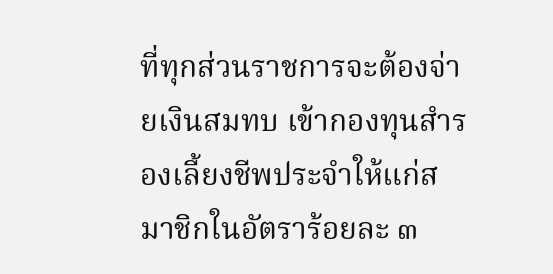ที่ทุกส่วนราชการจะต้องจ่ายเงินสมทบ เข้ากองทุนสำรองเลี้ยงชีพประจำให้แก่สมาชิกในอัตราร้อยละ ๓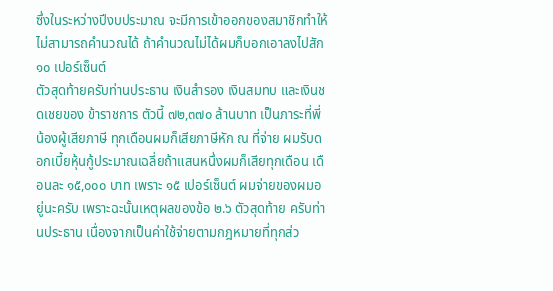ซึ่งในระหว่างปีงบประมาณ จะมีการเข้าออกของสมาชิกทำให้ไม่สามารถคำนวณได้ ถ้าคำนวณไม่ได้ผมก็บอกเอาลงไปสัก ๑๐ เปอร์เซ็นต์
ตัวสุดท้ายครับท่านประธาน เงินสำรอง เงินสมทบ และเงินชดเชยของ ข้าราชการ ตัวนี้ ๗๒,๓๗๐ ล้านบาท เป็นภาระที่พี่น้องผู้เสียภาษี ทุกเดือนผมก็เสียภาษีหัก ณ ที่จ่าย ผมรับดอกเบี้ยหุ้นกู้ประมาณเฉลี่ยถ้าแสนหนึ่งผมก็เสียทุกเดือน เดือนละ ๑๕,๐๐๐ บาท เพราะ ๑๕ เปอร์เซ็นต์ ผมจ่ายของผมอยู่นะครับ เพราะฉะนั้นเหตุผลของข้อ ๒.๖ ตัวสุดท้าย ครับท่านประธาน เนื่องจากเป็นค่าใช้จ่ายตามกฎหมายที่ทุกส่ว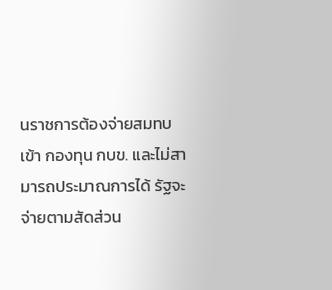นราชการต้องจ่ายสมทบเข้า กองทุน กบข. และไม่สามารถประมาณการได้ รัฐจะจ่ายตามสัดส่วน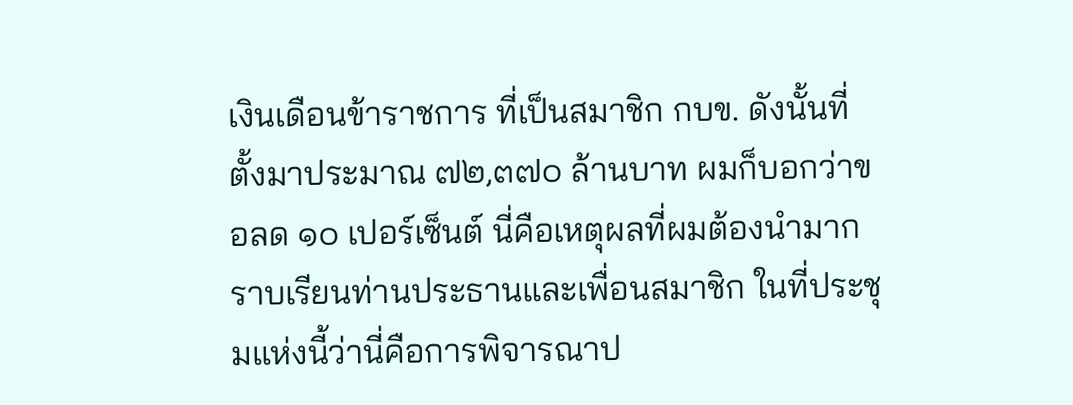เงินเดือนข้าราชการ ที่เป็นสมาชิก กบข. ดังนั้นที่ตั้งมาประมาณ ๗๒,๓๗๐ ล้านบาท ผมก็บอกว่าขอลด ๑๐ เปอร์เซ็นต์ นี่คือเหตุผลที่ผมต้องนำมากราบเรียนท่านประธานและเพื่อนสมาชิก ในที่ประชุมแห่งนี้ว่านี่คือการพิจารณาป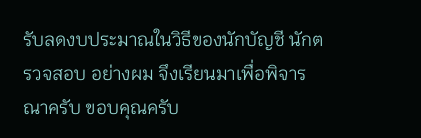รับลดงบประมาณในวิธีของนักบัญชี นักตรวจสอบ อย่างผม จึงเรียนมาเพื่อพิจารณาครับ ขอบคุณครับ